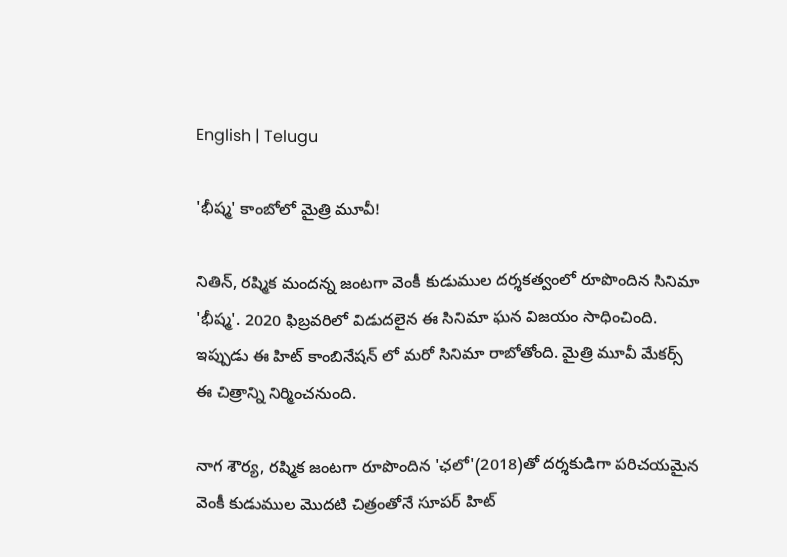English | Telugu

'భీష్మ' కాంబోలో మైత్రి మూవీ!

నితిన్, రష్మిక మందన్న జంటగా వెంకీ కుడుముల దర్శకత్వంలో రూపొందిన సినిమా 'భీష్మ'. 2020 ఫిబ్రవరిలో విడుదలైన ఈ సినిమా ఘన విజయం సాధించింది. ఇప్పుడు ఈ హిట్ కాంబినేషన్ లో మరో సినిమా రాబోతోంది. మైత్రి మూవీ మేకర్స్ ఈ చిత్రాన్ని నిర్మించనుంది.

నాగ శౌర్య, రష్మిక జంటగా రూపొందిన 'ఛలో'(2018)తో దర్శకుడిగా పరిచయమైన వెంకీ కుడుముల మొదటి చిత్రంతోనే సూపర్ హిట్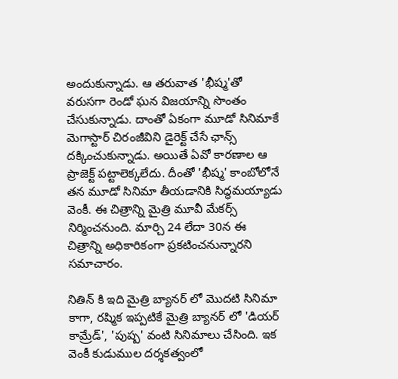అందుకున్నాడు. ఆ తరువాత 'భీష్మ'తో వరుసగా రెండో ఘన విజయాన్ని సొంతం చేసుకున్నాడు. దాంతో ఏకంగా మూడో సినిమాకే మెగాస్టార్ చిరంజీవిని డైరెక్ట్ చేసే ఛాన్స్ దక్కించుకున్నాడు. అయితే ఏవో కారణాల ఆ ప్రాజెక్ట్ పట్టాలెక్కలేదు. దీంతో 'భీష్మ' కాంబోలోనే తన మూడో సినిమా తీయడానికి సిద్ధమయ్యాడు వెంకీ. ఈ చిత్రాన్ని మైత్రి మూవీ మేకర్స్ నిర్మించనుంది. మార్చి 24 లేదా 30న ఈ చిత్రాన్ని అధికారికంగా ప్రకటించనున్నారని సమాచారం.

నితిన్ కి ఇది మైత్రి బ్యానర్ లో మొదటి సినిమా కాగా, రష్మిక ఇప్పటికే మైత్రి బ్యానర్ లో 'డియర్ కామ్రేడ్', 'పుష్ప' వంటి సినిమాలు చేసింది. ఇక వెంకీ కుడుముల దర్శకత్వంలో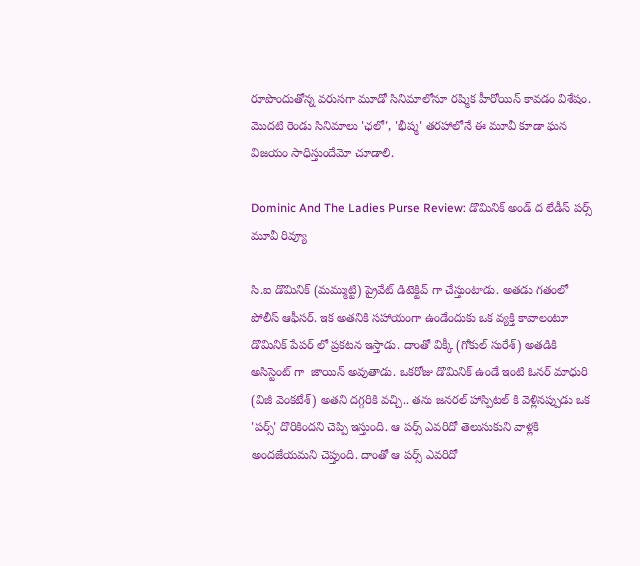రూపొందుతోన్న వరుసగా మూడో సినిమాలోనూ రష్మిక హీరోయిన్ కావడం విశేషం. మొదటి రెండు సినిమాలు 'ఛలో', 'భీష్మ' తరహాలోనే ఈ మూవీ కూడా ఘన విజయం సాధిస్తుందేమో చూడాలి.

Dominic And The Ladies Purse Review: డొమినిక్ అండ్ ద లేడీస్ పర్స్ మూవీ రివ్యూ

సి.ఐ డొమినిక్ (మమ్ముట్టి) ప్రైవేట్ డిటెక్టివ్ గా చేస్తుంటాడు. అతడు గతంలో పోలీస్ ఆఫీసర్. ఇక అతనికి సహాయంగా ఉండేందుకు ఒక వ్యక్తి కావాలంటూ డొమినిక్ పేపర్ లో ప్రకటన ఇస్తాడు. దాంతో విక్కీ (గోకుల్ సురేశ్) అతడికి అసిస్టెంట్ గా  జాయిన్ అవుతాడు. ఒకరోజు డొమినిక్ ఉండే ఇంటి ఓనర్ మాధురి (విజీ వెంకటేశ్) అతని దగ్గరికి వచ్చి.. తను జనరల్ హాస్పిటల్ కి వెళ్లినప్పుడు ఒక 'పర్స్' దొరికిందని చెప్పి ఇస్తుంది. ఆ పర్స్ ఎవరిదో తెలుసుకుని వాళ్లకి అందజేయమని చెప్తుంది. దాంతో ఆ పర్స్ ఎవరిదో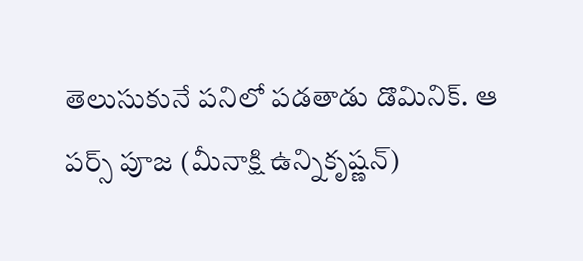తెలుసుకునే పనిలో పడతాడు డొమినిక్. ఆ పర్స్ పూజ (మీనాక్షి ఉన్నికృష్ణన్)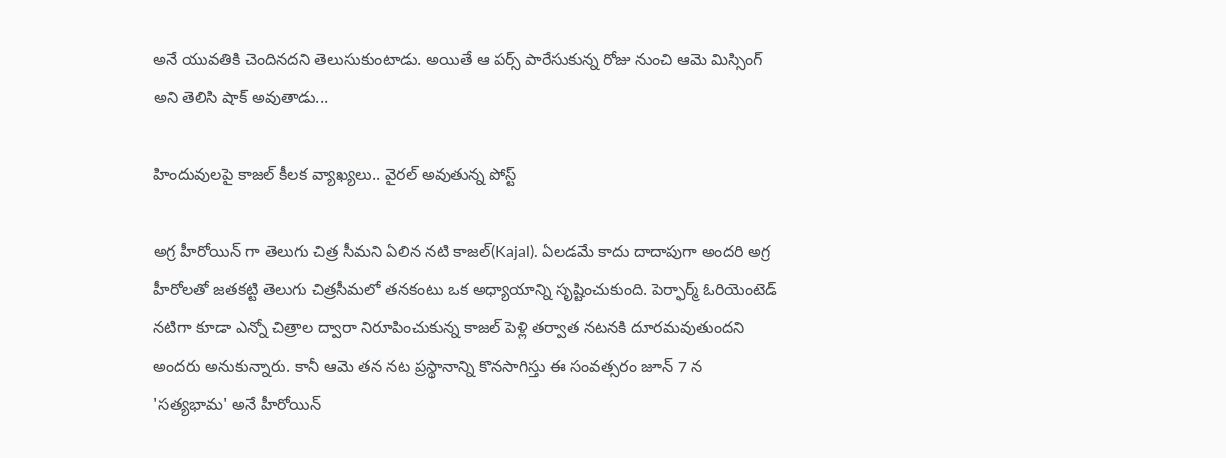అనే యువతికి చెందినదని తెలుసుకుంటాడు. అయితే ఆ పర్స్ పారేసుకున్న రోజు నుంచి ఆమె మిస్సింగ్ అని తెలిసి షాక్ అవుతాడు...

హిందువులపై కాజల్ కీలక వ్యాఖ్యలు.. వైరల్ అవుతున్న పోస్ట్

అగ్ర హీరోయిన్ గా తెలుగు చిత్ర సీమని ఏలిన నటి కాజల్(Kajal). ఏలడమే కాదు దాదాపుగా అందరి అగ్ర హీరోలతో జతకట్టి తెలుగు చిత్రసీమలో తనకంటు ఒక అధ్యాయాన్ని సృష్టించుకుంది. పెర్ఫార్మ్ ఓరియెంటెడ్ నటిగా కూడా ఎన్నో చిత్రాల ద్వారా నిరూపించుకున్న కాజల్ పెళ్లి తర్వాత నటనకి దూరమవుతుందని అందరు అనుకున్నారు. కానీ ఆమె తన నట ప్రస్థానాన్ని కొనసాగిస్తు ఈ సంవత్సరం జూన్ 7 న 'సత్యభామ' అనే హీరోయిన్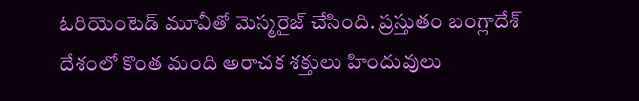ఓరియెంటెడ్ మూవీతో మెస్మరైజ్ చేసింది. ప్రస్తుతం బంగ్లాదేశ్ దేశంలో కొంత మంది అరాచక శక్తులు హిందువులు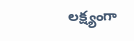లక్ష్యంగా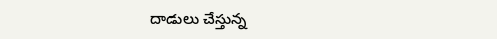దాడులు చేస్తున్న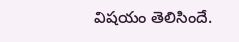విషయం తెలిసిందే.